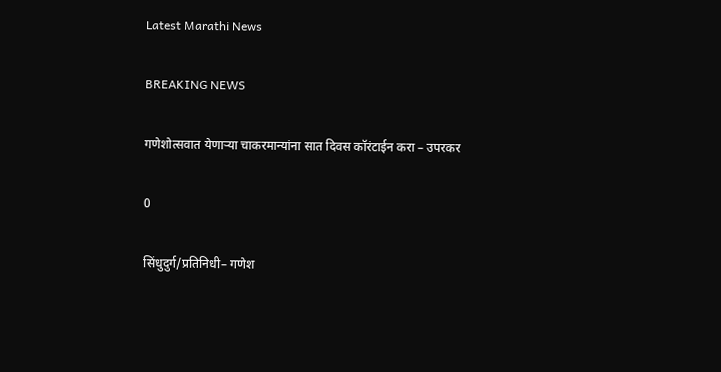Latest Marathi News

BREAKING NEWS

गणेशोत्सवात येणाऱ्या चाकरमान्यांना सात दिवस कॉरंटाईन करा – उपरकर

0

सिंधुदुर्ग/प्रतिनिधी– गणेश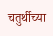चतुर्थीच्या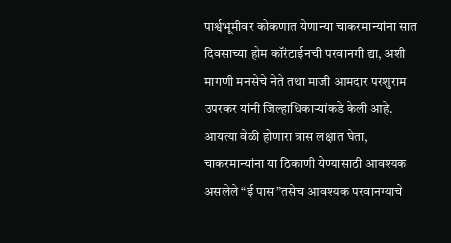पार्श्वभूमीवर कोकणात येणान्या चाकरमान्यांना सात दिवसाच्या होम कॉरंटाईनची परवानगी द्या, अशी मागणी मनसेचे नेते तथा माजी आमदार परशुराम उपरकर यांनी जिल्हाधिकाऱ्यांकडे केली आहे. आयत्या वेळी होणारा त्रास लक्षात घेता, चाकरमान्यांना या ठिकाणी येण्यासाठी आवश्यक असलेले “ई पास”तसेच आवश्यक परवानग्याचे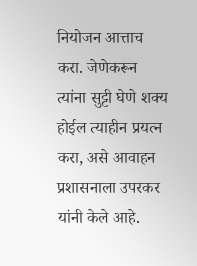नियोजन आत्ताच करा. जेणेकरून त्यांना सुट्टी घेणे शक्य होईल त्याहीन प्रयत्न करा, असे आवाहन प्रशासनाला उपरकर यांनी केले आहे.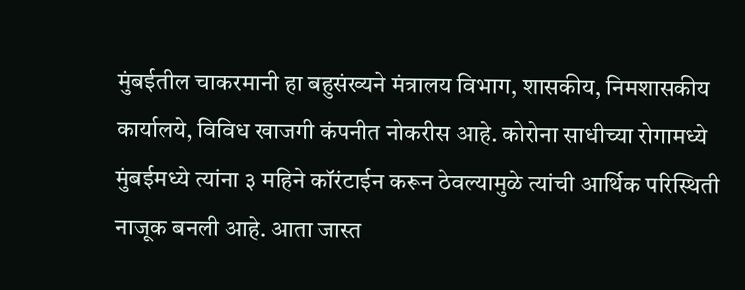मुंबईतील चाकरमानी हा बहुसंख्यने मंत्रालय विभाग, शासकीय, निमशासकीय कार्यालये, विविध खाजगी कंपनीत नोकरीस आहे. कोरोना साधीच्या रोगामध्ये मुंबईमध्ये त्यांना ३ महिने कॉरंटाईन करून ठेवल्यामुळे त्यांची आर्थिक परिस्थिती नाजूक बनली आहे. आता जास्त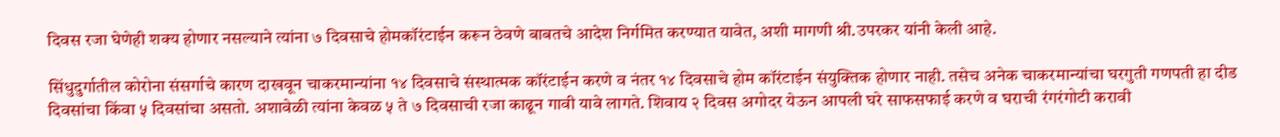दिवस रजा घेणेही शक्य होणार नसल्याने त्यांना ७ दिवसाचे होमकॉरंटाईन करून ठेवणे बाबतचे आदेश निर्गमित करण्यात यावेत, अशी मागणी श्री.उपरकर यांनी केली आहे.

सिंधुदुर्गातील कोरोना संसर्गाचे कारण दाखवून चाकरमान्यांना १४ दिवसाचे संस्थात्मक कॉरंटाईन करणे व नंतर १४ दिवसाचे होम कॉरंटाईन संयुक्तिक होणार नाही. तसेच अनेक चाकरमान्यांचा घरगुती गणपती हा दीड दिवसांचा किंवा ५ दिवसांचा असतो. अशावेळी त्यांना केवळ ५ ते ७ दिवसाची रजा काढून गावी यावे लागते. शिवाय २ दिवस अगोदर येऊन आपली घरे साफसफाई करणे व घराची रंगरंगोटी करावी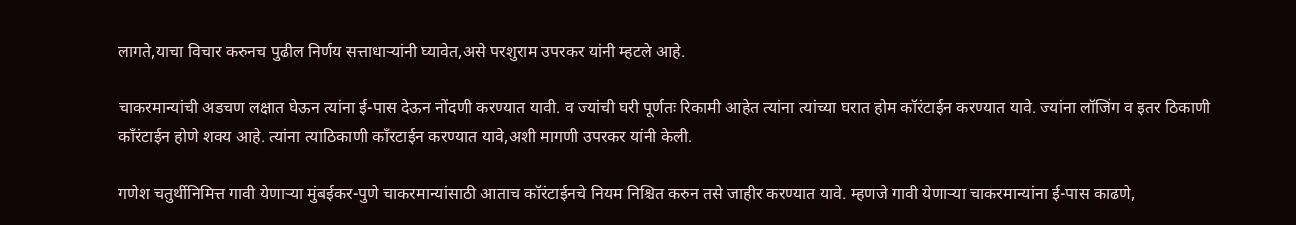लागते,याचा विचार करुनच पुढील निर्णय सत्ताधाऱ्यांनी घ्यावेत,असे परशुराम उपरकर यांनी म्हटले आहे.

चाकरमान्यांची अडचण लक्षात घेऊन त्यांना ई-पास देऊन नोंदणी करण्यात यावी. व ज्यांची घरी पूर्णतः रिकामी आहेत त्यांना त्यांच्या घरात होम कॉरंटाईन करण्यात यावे. ज्यांना लॉजिंग व इतर ठिकाणी काँरंटाईन होणे शक्य आहे. त्यांना त्याठिकाणी काँरटाईन करण्यात यावे,अशी मागणी उपरकर यांनी केली.

गणेश चतुर्थीनिमित्त गावी येणाऱ्या मुंबईकर-पुणे चाकरमान्यांसाठी आताच कॉरंटाईनचे नियम निश्चित करुन तसे जाहीर करण्यात यावे. म्हणजे गावी येणाऱ्या चाकरमान्यांना ई-पास काढणे,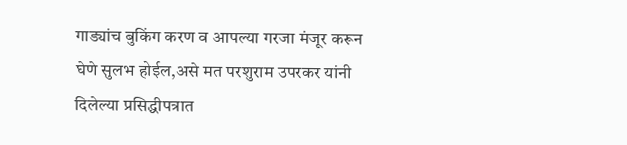गाड्यांच बुकिंग करण व आपल्या गरजा मंजूर करून घेणे सुलभ होईल,असे मत परशुराम उपरकर यांनी दिलेल्या प्रसिद्धीपत्रात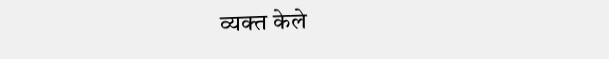व्यक्त केले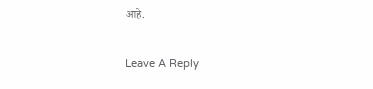आहे.

Leave A Reply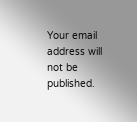Your email address will not be published.